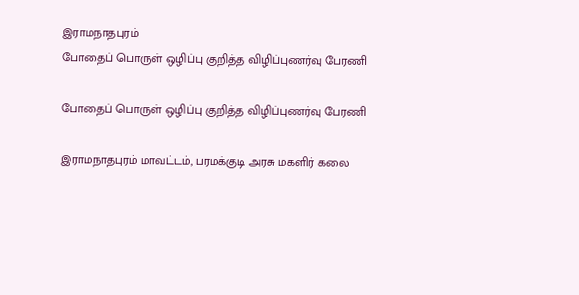இராமநாதபுரம்
போதைப் பொருள் ஒழிப்பு குறித்த விழிப்புணர்வு பேரணி

போதைப் பொருள் ஒழிப்பு குறித்த விழிப்புணர்வு பேரணி

இராமநாதபுரம் மாவட்டம், பரமக்குடி அரசு மகளிர் கலை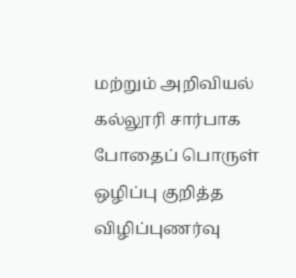மற்றும் அறிவியல் கல்லூரி சார்பாக போதைப் பொருள் ஒழிப்பு குறித்த விழிப்புணர்வு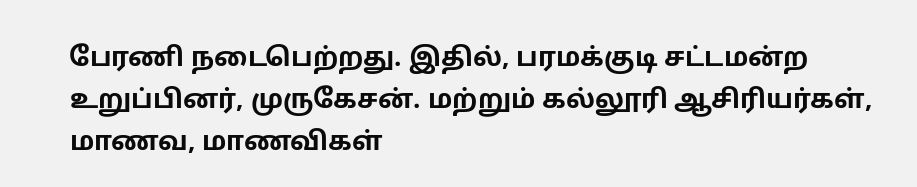பேரணி நடைபெற்றது. இதில், பரமக்குடி சட்டமன்ற உறுப்பினர், முருகேசன். மற்றும் கல்லூரி ஆசிரியர்கள், மாணவ, மாணவிகள்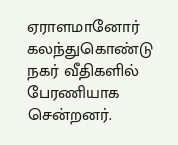ஏராளமானோர் கலந்துகொண்டு நகர் வீதிகளில் பேரணியாக சென்றனர்.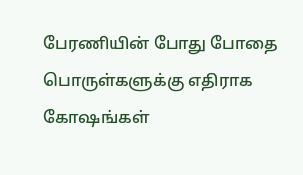பேரணியின் போது போதை பொருள்களுக்கு எதிராக கோஷங்கள்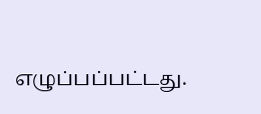எழுப்பப்பட்டது.